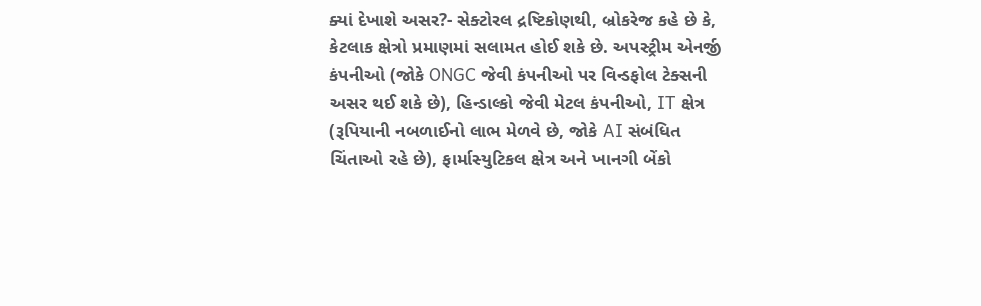ક્યાં દેખાશે અસર?- સેક્ટોરલ દ્રષ્ટિકોણથી, બ્રોકરેજ કહે છે કે, કેટલાક ક્ષેત્રો પ્રમાણમાં સલામત હોઈ શકે છે. અપસ્ટ્રીમ એનર્જી કંપનીઓ (જોકે ONGC જેવી કંપનીઓ પર વિન્ડફોલ ટેક્સની અસર થઈ શકે છે), હિન્ડાલ્કો જેવી મેટલ કંપનીઓ, IT ક્ષેત્ર (રૂપિયાની નબળાઈનો લાભ મેળવે છે, જોકે AI સંબંધિત ચિંતાઓ રહે છે), ફાર્માસ્યુટિકલ ક્ષેત્ર અને ખાનગી બેંકો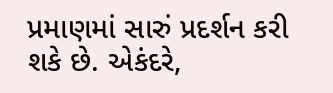પ્રમાણમાં સારું પ્રદર્શન કરી શકે છે. એકંદરે,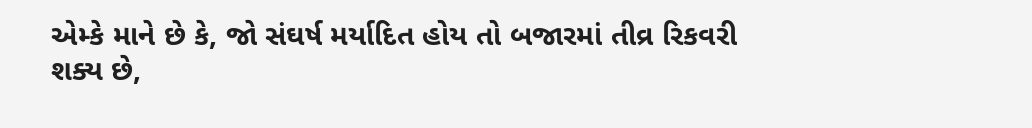એમ્કે માને છે કે, જો સંઘર્ષ મર્યાદિત હોય તો બજારમાં તીવ્ર રિકવરી શક્ય છે,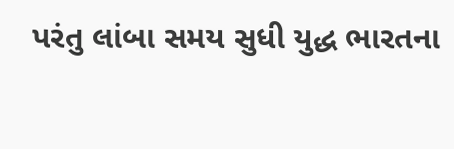પરંતુ લાંબા સમય સુધી યુદ્ધ ભારતના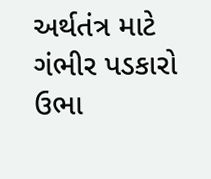અર્થતંત્ર માટે ગંભીર પડકારો ઉભા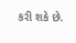કરી શકે છે.